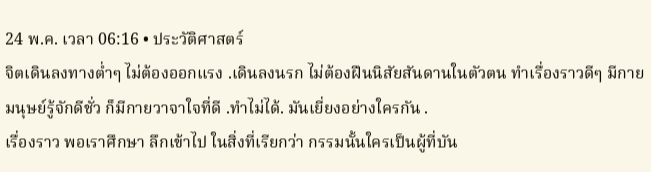24 พ.ค. เวลา 06:16 • ประวัติศาสตร์
จิตเดินลงทางต่ำๆ ไม่ต้องออกแรง .เดินลงนรก ไม่ต้องฝืนนิสัยสันดานในตัวตน ทำเรื่องราวดีๆ มีกายมนุษย์รู้จักดีชั่ว ก็มีกายวาจาใจที่ดี .ทำไม่ได้. มันเยี่ยงอย่างใครกัน .
เรื่องราว พอเราศึกษา ลึกเข้าไป ในสิ่งที่เรียกว่า กรรมนั้นใครเป็นผู้ที่บัน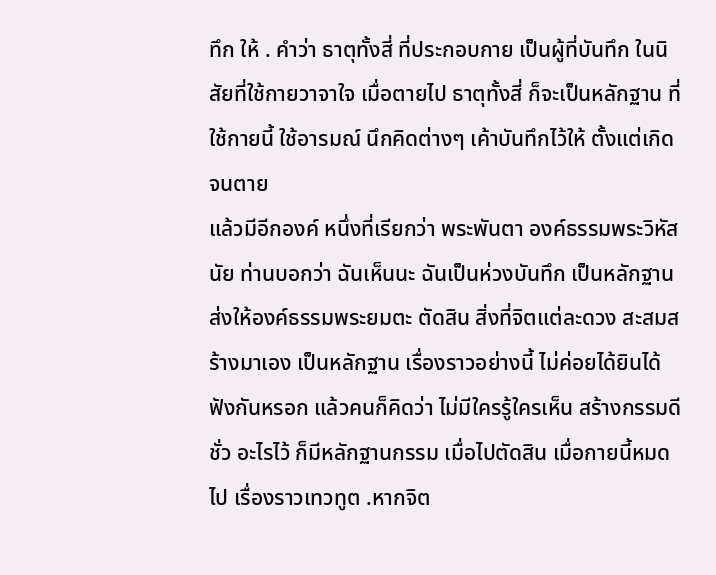ทึก ให้ . คำว่า ธาตุทั้งสี่ ที่ประกอบกาย เป็นผู้ที่บันทึก ในนิสัยที่ใช้กายวาจาใจ เมื่อตายไป ธาตุทั้งสี่ ก็จะเป็นหลักฐาน ที่ใช้กายนี้ ใช้อารมณ์ นึกคิดต่างๆ เค้าบันทึกไว้ให้ ตั้งแต่เกิดจนตาย
แล้วมีอีกองค์ หนึ่งที่เรียกว่า พระพันตา องค์ธรรมพระวิหัสนัย ท่านบอกว่า ฉันเห็นนะ ฉันเป็นห่วงบันทึก เป็นหลักฐาน ส่งให้องค์ธรรมพระยมตะ ตัดสิน สิ่งที่จิตแต่ละดวง สะสมสร้างมาเอง เป็นหลักฐาน เรื่องราวอย่างนี้ ไม่ค่อยได้ยินได้ฟังกันหรอก แล้วคนก็คิดว่า ไม่มีใครรู้ใครเห็น สร้างกรรมดีชั่ว อะไรไว้ ก็มีหลักฐานกรรม เมื่อไปตัดสิน เมื่อกายนี้หมดไป เรื่องราวเทวทูต .หากจิต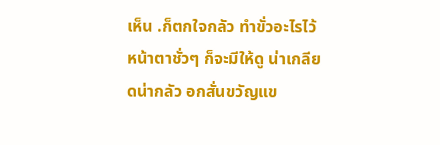เห็น .ก็ตกใจกลัว ทำขั่วอะไรไว้ หน้าตาชั่วๆ ก็จะมีให้ดู น่าเกลียดน่ากลัว อกสั่นขวัญแข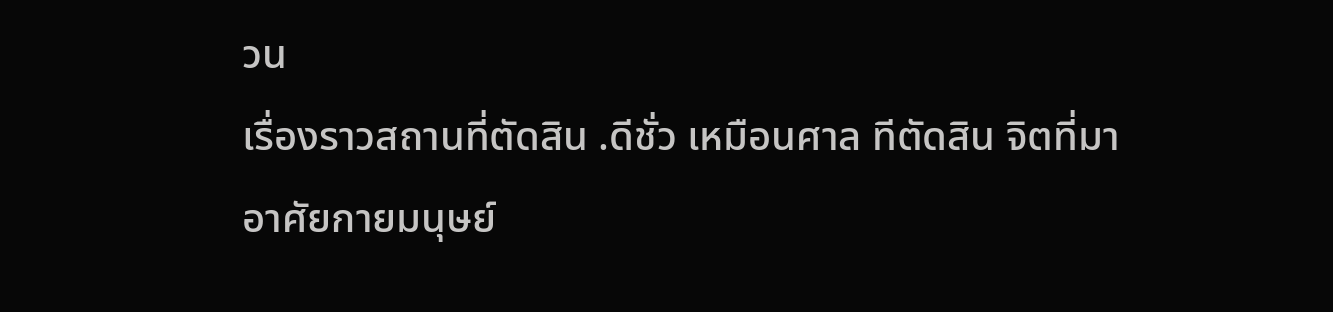วน
เรื่องราวสถานที่ตัดสิน .ดีชั่ว เหมือนศาล ทีตัดสิน จิตที่มาอาศัยกายมนุษย์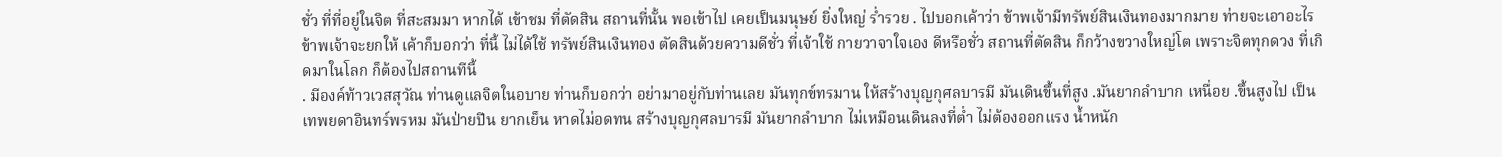ชั่ว ที่ที่อยู่ในจิต ที่สะสมมา หากได้ เข้าชม ที่ตัดสิน สถานที่นั้น พอเข้าไป เคยเป็นมนุษย์ ยิ่งใหญ่ ร่ำรวย . ไปบอกเค้าว่า ข้าพเจ้ามีทรัพย์สินเงินทองมากมาย ท่ายจะเอาอะไร ข้าพเจ้าจะยกให้ เค้าก็บอกว่า ที่นี้ ไม่ได้ใช้ ทรัพย์สินเงินทอง ตัดสินด้วยความดีชั่ว ที่เจ้าใช้ กายวาจาใจเอง ดีหรือชั่ว สถานที่ตัดสิน ก็กว้างขวางใหญ่โต เพราะจิตทุกดวง ที่เกิดมาในโลก ก็ต้องไปสถานทีนี้
. มีองค์ท้าวเวสสุวัณ ท่านดูแลจิตในอบาย ท่านก็บอกว่า อย่ามาอยู่กับท่านเลย มันทุกข์ทรมาน ให้สร้างบุญกุศลบารมี มันเดินขึ้นที่สูง .มันยากลำบาก เหนื่อย .ขึ้นสูงไป เป็นเทพยดาอินทร์พรหม มันป่ายปีน ยากเย็น หาดไม่อดทน สร้างบุญกุศลบารมี มันยากลำบาก ไม่เหมือนเดินลงที่ต่ำ ไม่ต้องออกแรง น้ำหนัก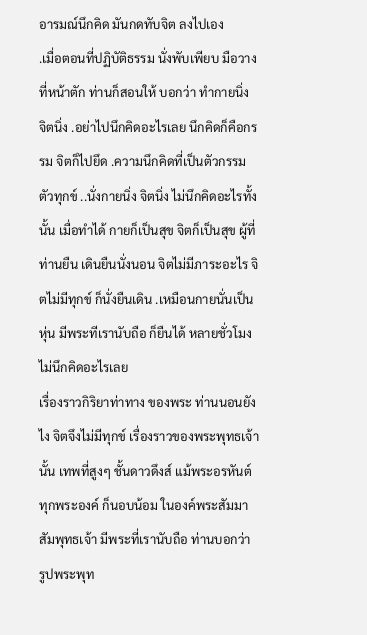อารมณ์นึกคิด มันกดทับจิต ลงไปเอง
.เมื่อตอนที่ปฏิบัติธรรม นั่งพับเพียบ มือวางที่หน้าตัก ท่านก็สอนให้ บอกว่า ทำกายนิ่ง จิตนิ่ง .อย่าไปนึกคิดอะไรเลย นึกคิดก็คือกรรม จิตก็ไปยึด .ความนึกคิดที่เป็นตัวกรรมตัวทุกข์ ..นั่งกายนิ่ง จิตนิ่ง ไม่นึกคิดอะไรทั้งนั้น เมื่อทำได้ กายก็เป็นสุข จิตก็เป็นสุข ผู้ที่ท่านยืน เดินยืนนั่งนอน จิตไม่มีภาระอะไร จิตไม่มีทุกข์ ก็นั่งยืนเดิน .เหมือนกายนั่นเป็นหุ่น มีพระทีเรานับถือ ก็ยืนได้ หลายชั่วโมง ไม่นึกคิดอะไรเลย
เรื่องราวกิริยาท่าทาง ของพระ ท่านนอนยังไง จิตจึงไม่มีทุกข์ เรื่องราวของพระพุทธเจ้านั้น เทพที่สูงๆ ชั้นดาวดึงส์ แม้พระอรหันต์ ทุกพระองค์ ก็นอบน้อม ในองค์พระสัมมาสัมพุทธเจ้า มีพระที่เรานับถือ ท่านบอกว่า รูปพระพุท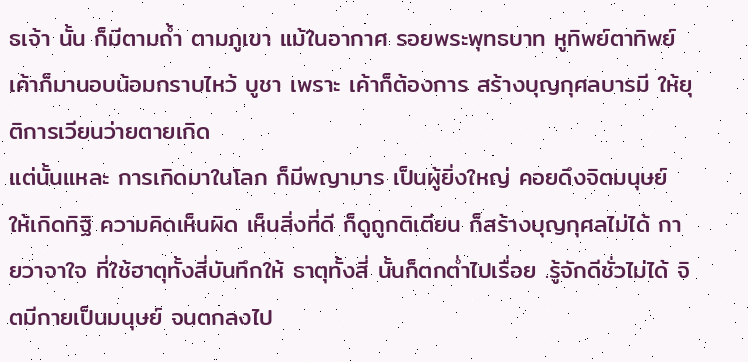ธเจ้า นั้น ก็มีตามถ้ำ ตามภูเขา แม้ในอากาศ รอยพระพุทธบาท หูทิพย์ตาทิพย์ เค้าก็มานอบน้อมกราบไหว้ บูชา เพราะ เค้าก็ต้องการ สร้างบุญกุศลบารมี ให้ยุติการเวียนว่ายตายเกิด
แต่นั้นแหละ การเกิดมาในโลก ก็มีพญามาร เป็นผู้ยิ่งใหญ่ คอยดึงจิตมนุษย์ ให้เกิดทิฐิ ความคิดเห็นผิด เห็นสิ่งที่ดี ก็ดูถูกติเตียน ก็สร้างบุญกุศลไม่ได้ กายวาจาใจ ที่ใช้ฮาตุทั้งสี่บันทึกให้ ธาตุทั้งสี่ นั้นก็ตกต่ำไปเรื่อย .รู้จักดีชั่วไม่ได้ จิตมีกายเป็นมนุษย์ จนตกลงไป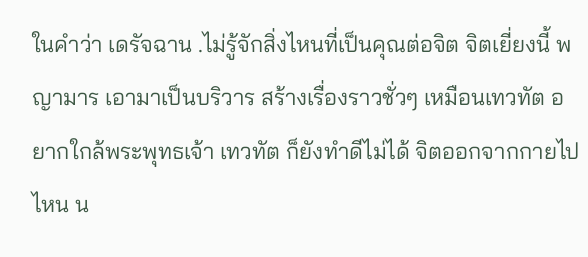ในคำว่า เดรัจฉาน .ไม่รู้จักสิ่งไหนที่เป็นคุณต่อจิต จิตเยี่ยงนี้ พญามาร เอามาเป็นบริวาร สร้างเรื่องราวชั่วๆ เหมือนเทวทัต อยากใกล้พระพุทธเจ้า เทวทัต ก็ยังทำดีไม่ได้ จิตออกจากกายไปไหน น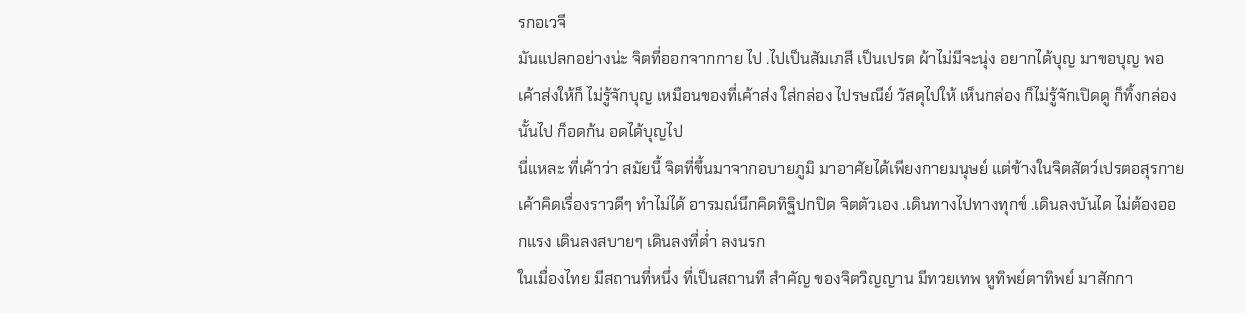รกอเวจี
มันแปลกอย่างน่ะ จิตที่ออกจากกาย ไป .ไปเป็นสัมเภสี เป็นเปรต ผ้าไม่มีจะนุ่ง อยากได้บุญ มาขอบุญ พอเค้าส่งให้ก็ ไม่รู้จักบุญ เหมือนของที่เค้าส่ง ใส่กล่อง ไปรษณีย์ วัสดุไปให้ เห็นกล่อง ก็ไม่รู้จักเปิดดู ก็ทิ้งกล่องนั้นไป ก็อดก้น อดได้บุญไป
นี่แหละ ที่เค้าว่า สมัยนี้ จิตที่ขึ้นมาจากอบายภูมิ มาอาศัยได้เพียงกายมนุษย์ แต่ข้างในจิตสัตว์เปรตอสุรกาย เค้าคิดเรื่องราวดีๆ ทำไม่ได้ อารมณ์นึกคิดทิฐิปกปิด จิตตัวเอง .เดินทางไปทางทุกข์ .เดินลงบันได ไม่ต้องออกแรง เดินลงสบายๆ เดินลงที่ต่ำ ลงนรก
ในเมื่องไทย มีสถานที่หนึ่ง ที่เป็นสถานที สำคัญ ของจิตวิญญาน มีทวยเทพ หูทิพย์ตาทิพย์ มาสักกา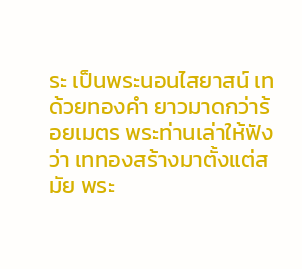ระ เป็นพระนอนไสยาสน์ เทด้วยทองคำ ยาวมาดกว่าร้อยเมตร พระท่านเล่าให้ฟังว่า เททองสร้างมาตั้งแต่สมัย พระ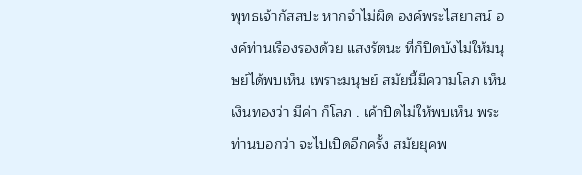พุทธเจ้ากัสสปะ หากจำไม่ผิด องค์พระไสยาสน์ องค์ท่านเรืองรองด้วย แสงรัตนะ ที่ก็ปิดบังไม่ให้มนุษย์ได้พบเห็น เพราะมนุษย์ สมัยนี้มีความโลภ เห็นเงินทองว่า มีค่า ก็โลภ . เค้าปิดไม่ให้พบเห็น พระท่านบอกว่า จะไปเปิดอีกครั้ง สมัยยุคพ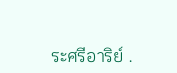ระศรีอาริย์ .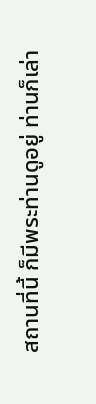สถานที่นี้ ก็มีพระท่านดูอยู่ ท่านก็เล่า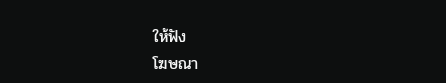ให้ฟัง
โฆษณา